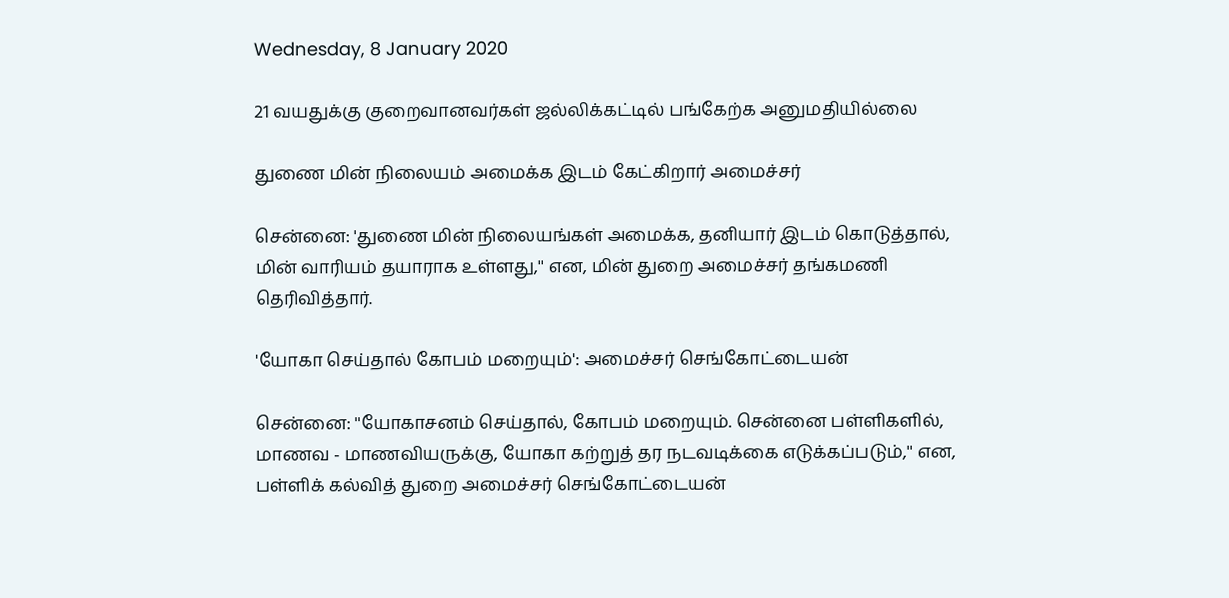Wednesday, 8 January 2020

21 வயதுக்கு குறைவானவர்கள் ஜல்லிக்கட்டில் பங்கேற்க அனுமதியில்லை

துணை மின் நிலையம் அமைக்க இடம் கேட்கிறார் அமைச்சர்

சென்னை: 'துணை மின் நிலையங்கள் அமைக்க, தனியார் இடம் கொடுத்தால், மின் வாரியம் தயாராக உள்ளது,'' என, மின் துறை அமைச்சர் தங்கமணி தெரிவித்தார்.

'யோகா செய்தால் கோபம் மறையும்': அமைச்சர் செங்கோட்டையன்

சென்னை: ''யோகாசனம் செய்தால், கோபம் மறையும். சென்னை பள்ளிகளில், மாணவ - மாணவியருக்கு, யோகா கற்றுத் தர நடவடிக்கை எடுக்கப்படும்,'' என, பள்ளிக் கல்வித் துறை அமைச்சர் செங்கோட்டையன்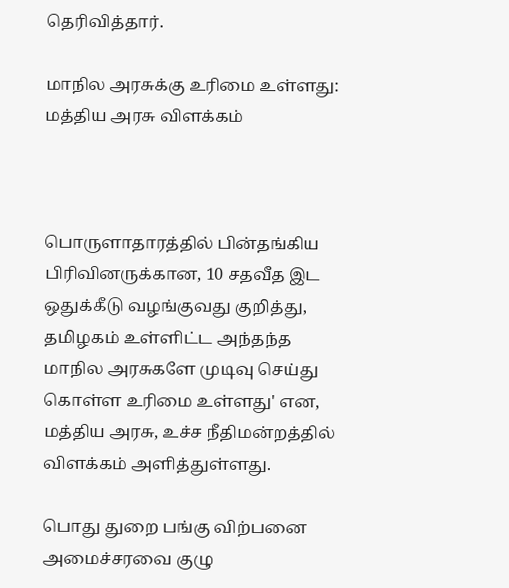தெரிவித்தார்.

மாநில அரசுக்கு உரிமை உள்ளது: மத்திய அரசு விளக்கம்



பொருளாதாரத்தில் பின்தங்கிய பிரிவினருக்கான, 10 சதவீத இட ஒதுக்கீடு வழங்குவது குறித்து, தமிழகம் உள்ளிட்ட அந்தந்த மாநில அரசுகளே முடிவு செய்து கொள்ள உரிமை உள்ளது' என, மத்திய அரசு, உச்ச நீதிமன்றத்தில் விளக்கம் அளித்துள்ளது.

பொது துறை பங்கு விற்பனை அமைச்சரவை குழு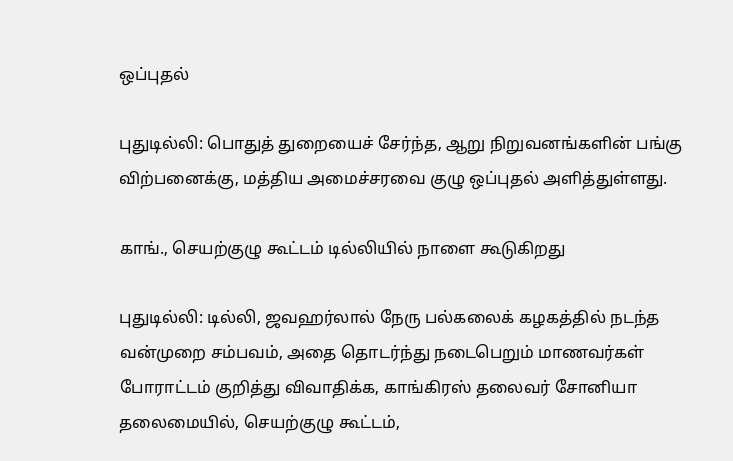ஒப்புதல்

புதுடில்லி: பொதுத் துறையைச் சேர்ந்த, ஆறு நிறுவனங்களின் பங்கு விற்பனைக்கு, மத்திய அமைச்சரவை குழு ஒப்புதல் அளித்துள்ளது.

காங்., செயற்குழு கூட்டம் டில்லியில் நாளை கூடுகிறது

புதுடில்லி: டில்லி, ஜவஹர்லால் நேரு பல்கலைக் கழகத்தில் நடந்த வன்முறை சம்பவம், அதை தொடர்ந்து நடைபெறும் மாணவர்கள் போராட்டம் குறித்து விவாதிக்க, காங்கிரஸ் தலைவர் சோனியா தலைமையில், செயற்குழு கூட்டம்,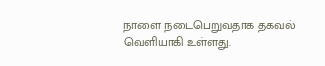நாளை நடைபெறுவதாக தகவல் வெளியாகி உள்ளது.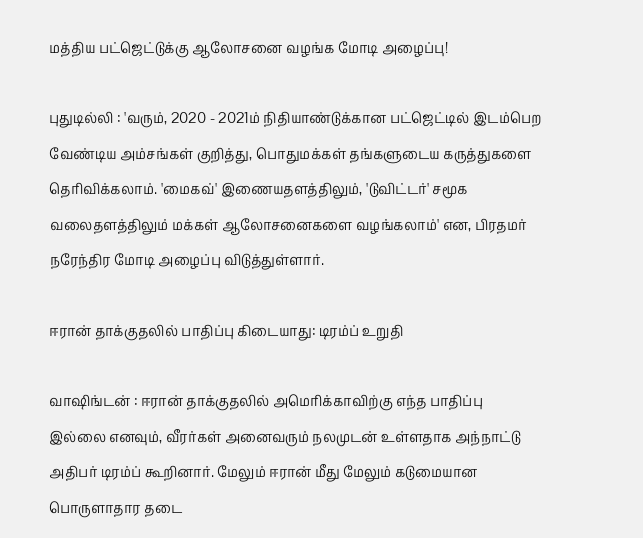மத்திய பட்ஜெட்டுக்கு ஆலோசனை வழங்க மோடி அழைப்பு!

புதுடில்லி : 'வரும், 2020 - 2021ம் நிதியாண்டுக்கான பட்ஜெட்டில் இடம்பெற வேண்டிய அம்சங்கள் குறித்து, பொதுமக்கள் தங்களுடைய கருத்துகளை தெரிவிக்கலாம். 'மைகவ்' இணையதளத்திலும், 'டுவிட்டர்' சமூக வலைதளத்திலும் மக்கள் ஆலோசனைகளை வழங்கலாம்' என, பிரதமர் நரேந்திர மோடி அழைப்பு விடுத்துள்ளார்.

ஈரான் தாக்குதலில் பாதிப்பு கிடையாது: டிரம்ப் உறுதி

வாஷிங்டன் : ஈரான் தாக்குதலில் அமெரிக்காவிற்கு எந்த பாதிப்பு இல்லை எனவும், வீரர்கள் அனைவரும் நலமுடன் உள்ளதாக அந்நாட்டு அதிபர் டிரம்ப் கூறினார். மேலும் ஈரான் மீது மேலும் கடுமையான பொருளாதார தடை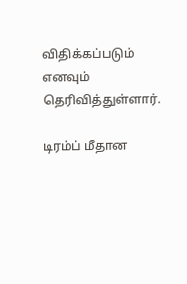விதிக்கப்படும் எனவும் தெரிவித்துள்ளார்.

டிரம்ப் மீதான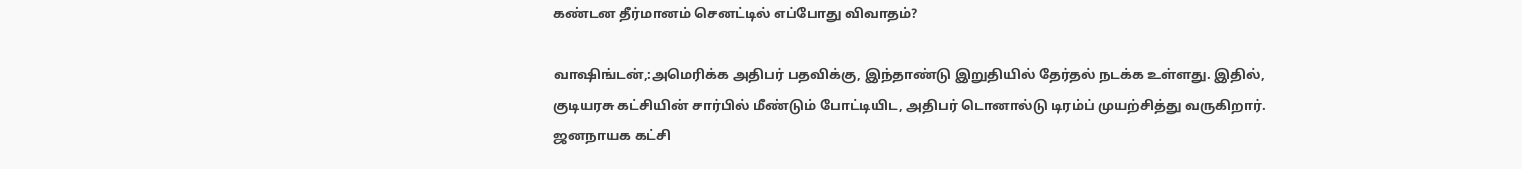கண்டன தீர்மானம் செனட்டில் எப்போது விவாதம்?

வாஷிங்டன்,:அமெரிக்க அதிபர் பதவிக்கு, இந்தாண்டு இறுதியில் தேர்தல் நடக்க உள்ளது. இதில், குடியரசு கட்சியின் சார்பில் மீண்டும் போட்டியிட, அதிபர் டொனால்டு டிரம்ப் முயற்சித்து வருகிறார். ஜனநாயக கட்சி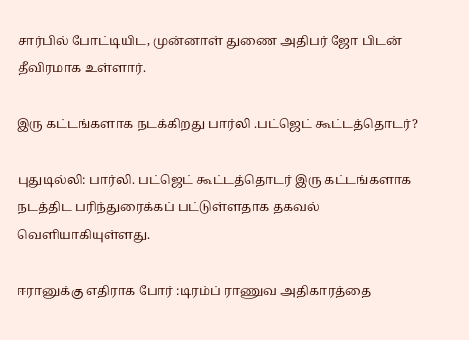சார்பில் போட்டியிட, முன்னாள் துணை அதிபர் ஜோ பிடன் தீவிரமாக உள்ளார்.

இரு கட்டங்களாக நடக்கிறது பார்லி .பட்ஜெட் கூட்டத்தொடர்?

புதுடில்லி: பார்லி. பட்ஜெட் கூட்டத்தொடர் இரு கட்டங்களாக நடத்திட பரிந்துரைக்கப் பட்டுள்ளதாக தகவல் வெளியாகியுள்ளது.

ஈரானுக்கு எதிராக போர் :டிரம்ப் ராணுவ அதிகாரத்தை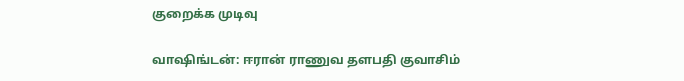குறைக்க முடிவு

வாஷிங்டன்: ஈரான் ராணுவ தளபதி குவாசிம்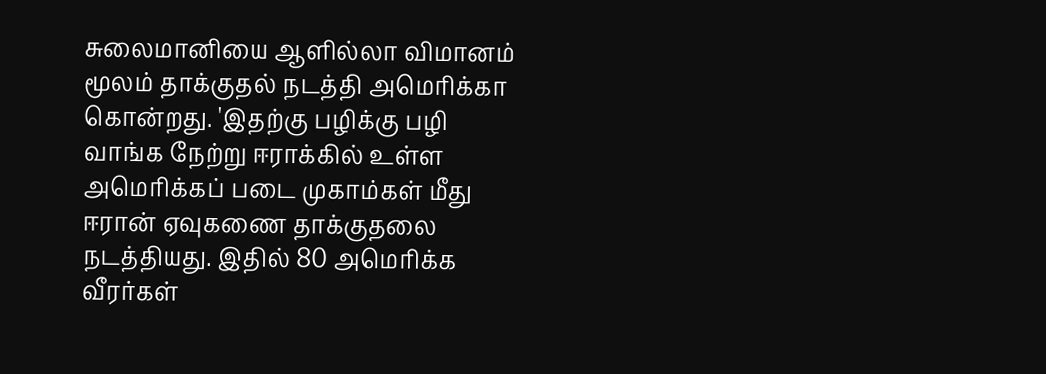சுலைமானியை ஆளில்லா விமானம் மூலம் தாக்குதல் நடத்தி அமெரிக்கா கொன்றது. 'இதற்கு பழிக்கு பழி வாங்க நேற்று ஈராக்கில் உள்ள அமெரிக்கப் படை முகாம்கள் மீது ஈரான் ஏவுகணை தாக்குதலை நடத்தியது. இதில் 80 அமெரிக்க வீரர்கள்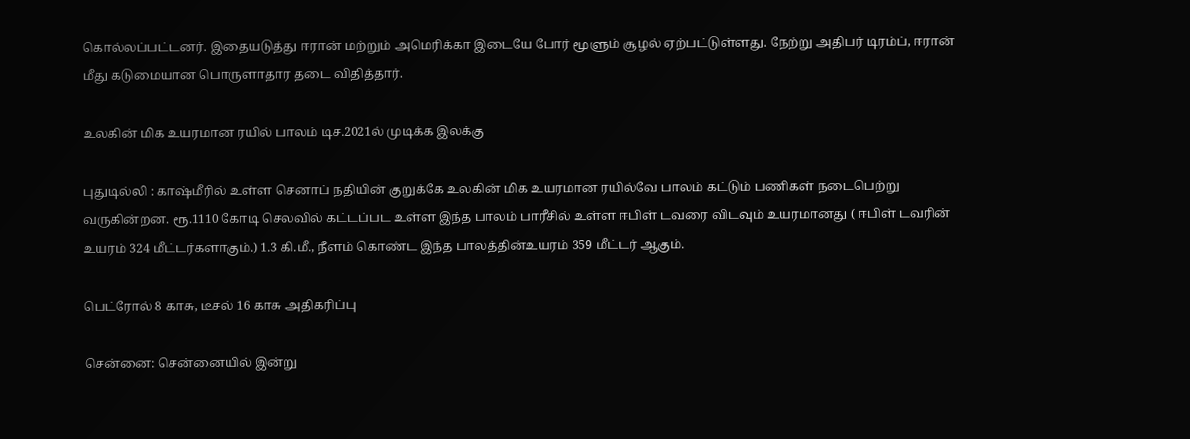கொல்லப்பட்டனர். இதையடுத்து ஈரான் மற்றும் அமெரிக்கா இடையே போர் மூளும் சூழல் ஏற்பட்டுள்ளது. நேற்று அதிபர் டிரம்ப், ஈரான் மீது கடுமையான பொருளாதார தடை விதித்தார்.

உலகின் மிக உயரமான ரயில் பாலம் டிச.2021ல் முடிக்க இலக்கு

புதுடில்லி : காஷ்மீரில் உள்ள செனாப் நதியின் குறுக்கே உலகின் மிக உயரமான ரயில்வே பாலம் கட்டும் பணிகள் நடைபெற்று வருகின்றன. ரூ.1110 கோடி செலவில் கட்டப்பட உள்ள இந்த பாலம் பாரீசில் உள்ள ஈபிள் டவரை விடவும் உயரமானது ( ஈபிள் டவரின் உயரம் 324 மீட்டர்களாகும்.) 1.3 கி.மீ., நீளம் கொண்ட இந்த பாலத்தின்உயரம் 359 மீட்டர் ஆகும்.

பெட்ரோல் 8 காசு, டீசல் 16 காசு அதிகரிப்பு

சென்னை: சென்னையில் இன்று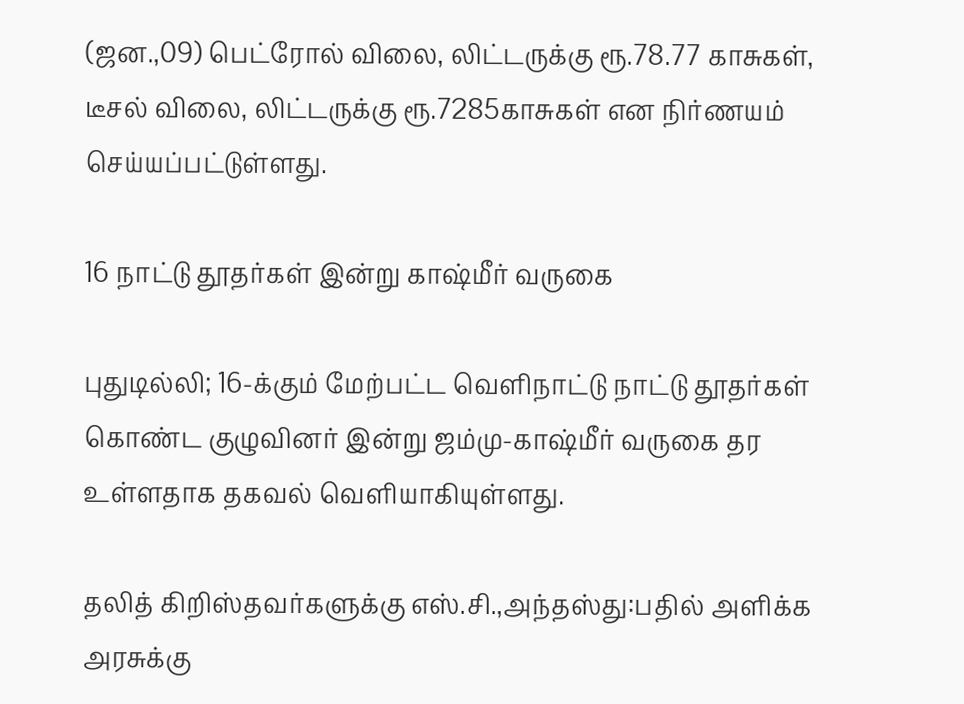(ஜன.,09) பெட்ரோல் விலை, லிட்டருக்கு ரூ.78.77 காசுகள், டீசல் விலை, லிட்டருக்கு ரூ.7285காசுகள் என நிர்ணயம் செய்யப்பட்டுள்ளது.

16 நாட்டு தூதர்கள் இன்று காஷ்மீர் வருகை

புதுடில்லி; 16-க்கும் மேற்பட்ட வெளிநாட்டு நாட்டு தூதர்கள் கொண்ட குழுவினர் இன்று ஜம்மு-காஷ்மீர் வருகை தர உள்ளதாக தகவல் வெளியாகியுள்ளது.

தலித் கிறிஸ்தவர்களுக்கு எஸ்.சி.,அந்தஸ்து:பதில் அளிக்க அரசுக்கு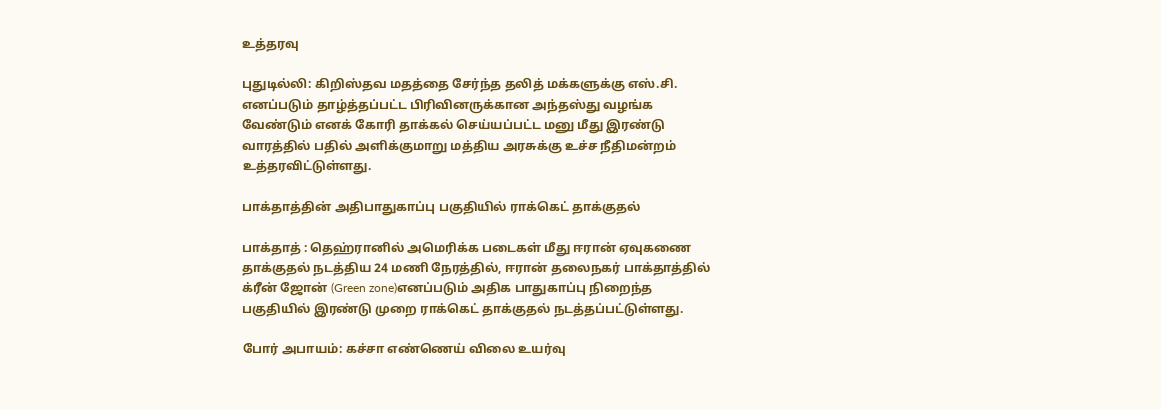உத்தரவு

புதுடில்லி: கிறிஸ்தவ மதத்தை சேர்ந்த தலித் மக்களுக்கு எஸ்.சி. எனப்படும் தாழ்த்தப்பட்ட பிரிவினருக்கான அந்தஸ்து வழங்க வேண்டும் எனக் கோரி தாக்கல் செய்யப்பட்ட மனு மீது இரண்டு வாரத்தில் பதில் அளிக்குமாறு மத்திய அரசுக்கு உச்ச நீதிமன்றம் உத்தரவிட்டுள்ளது.

பாக்தாத்தின் அதிபாதுகாப்பு பகுதியில் ராக்கெட் தாக்குதல்

பாக்தாத் : தெஹ்ரானில் அமெரிக்க படைகள் மீது ஈரான் ஏவுகணை தாக்குதல் நடத்திய 24 மணி நேரத்தில், ஈரான் தலைநகர் பாக்தாத்தில் க்ரீன் ஜோன் (Green zone)எனப்படும் அதிக பாதுகாப்பு நிறைந்த பகுதியில் இரண்டு முறை ராக்கெட் தாக்குதல் நடத்தப்பட்டுள்ளது.

போர் அபாயம்: கச்சா எண்ணெய் விலை உயர்வு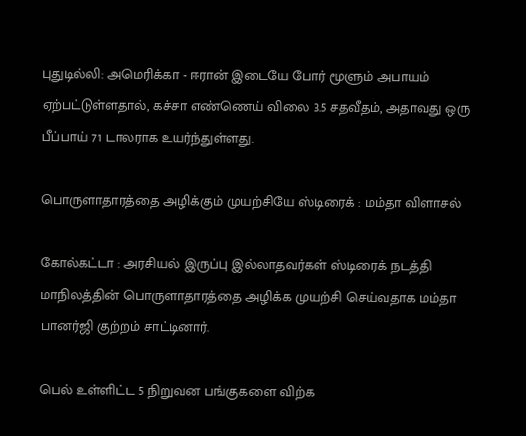புதுடில்லி: அமெரிக்கா - ஈரான் இடையே போர் மூளும் அபாயம் ஏற்பட்டுள்ளதால், கச்சா எண்ணெய் விலை 3.5 சதவீதம், அதாவது ஒரு பீப்பாய் 71 டாலராக உயர்ந்துள்ளது.

பொருளாதாரத்தை அழிக்கும் முயற்சியே ஸ்டிரைக் : மம்தா விளாசல்

கோல்கட்டா : அரசியல் இருப்பு இல்லாதவர்கள் ஸ்டிரைக் நடத்தி மாநிலத்தின் பொருளாதாரத்தை அழிக்க முயற்சி செய்வதாக மம்தா பானர்ஜி குற்றம் சாட்டினார்.

பெல் உள்ளிட்ட 5 நிறுவன பங்குகளை விற்க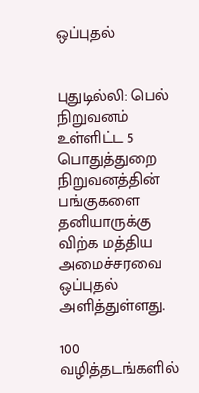ஒப்புதல்


புதுடில்லி: பெல் நிறுவனம் உள்ளிட்ட 5 பொதுத்துறை நிறுவனத்தின் பங்குகளை தனியாருக்கு விற்க மத்திய அமைச்சரவை ஒப்புதல் அளித்துள்ளது.

100 வழித்தடங்களில்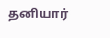தனியார்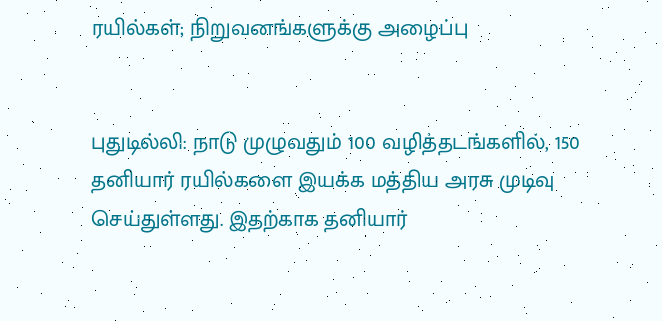ரயில்கள்; நிறுவனங்களுக்கு அழைப்பு


புதுடில்லி: நாடு முழுவதும் 100 வழித்தடங்களில், 150 தனியார் ரயில்களை இயக்க மத்திய அரசு முடிவு செய்துள்ளது. இதற்காக தனியார்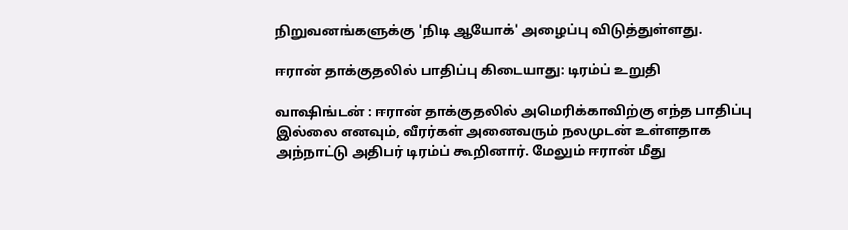நிறுவனங்களுக்கு 'நிடி ஆயோக்' அழைப்பு விடுத்துள்ளது.

ஈரான் தாக்குதலில் பாதிப்பு கிடையாது: டிரம்ப் உறுதி

வாஷிங்டன் : ஈரான் தாக்குதலில் அமெரிக்காவிற்கு எந்த பாதிப்பு இல்லை எனவும், வீரர்கள் அனைவரும் நலமுடன் உள்ளதாக அந்நாட்டு அதிபர் டிரம்ப் கூறினார். மேலும் ஈரான் மீது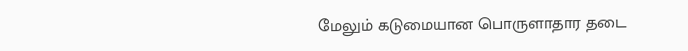மேலும் கடுமையான பொருளாதார தடை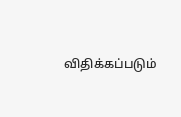விதிக்கப்படும்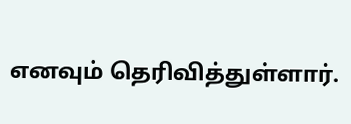எனவும் தெரிவித்துள்ளார்.